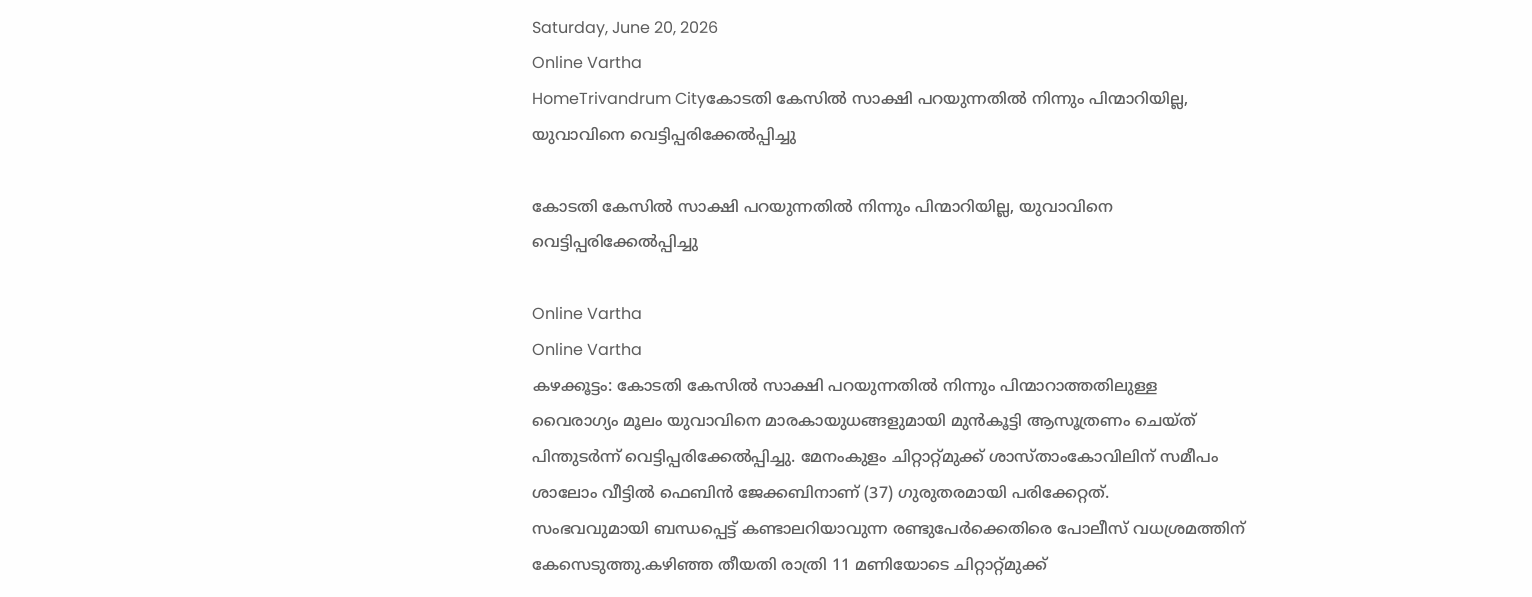Saturday, June 20, 2026
Online Vartha
HomeTrivandrum Cityകോടതി കേസിൽ സാക്ഷി പറയുന്നതിൽ നിന്നും പിന്മാറിയില്ല, യുവാവിനെ വെട്ടിപ്പരിക്കേൽപ്പിച്ചു

കോടതി കേസിൽ സാക്ഷി പറയുന്നതിൽ നിന്നും പിന്മാറിയില്ല, യുവാവിനെ വെട്ടിപ്പരിക്കേൽപ്പിച്ചു

Online Vartha
Online Vartha
കഴക്കൂട്ടം: കോടതി കേസിൽ സാക്ഷി പറയുന്നതിൽ നിന്നും പിന്മാറാത്തതിലുള്ള വൈരാഗ്യം മൂലം യുവാവിനെ മാരകായുധങ്ങളുമായി മുൻകൂട്ടി ആസൂത്രണം ചെയ്ത് പിന്തുടർന്ന് വെട്ടിപ്പരിക്കേൽപ്പിച്ചു. മേനംകുളം ചിറ്റാറ്റ്‌മുക്ക് ശാസ്താംകോവിലിന് സമീപം ശാലോം വീട്ടിൽ ഫെബിൻ ജേക്കബിനാണ് (37) ഗുരുതരമായി പരിക്കേറ്റത്.
സംഭവവുമായി ബന്ധപ്പെട്ട് കണ്ടാലറിയാവുന്ന രണ്ടുപേർക്കെതിരെ പോലീസ് വധശ്രമത്തിന് കേസെടുത്തു.കഴിഞ്ഞ തീയതി രാത്രി 11 മണിയോടെ ചിറ്റാറ്റ്‌മുക്ക്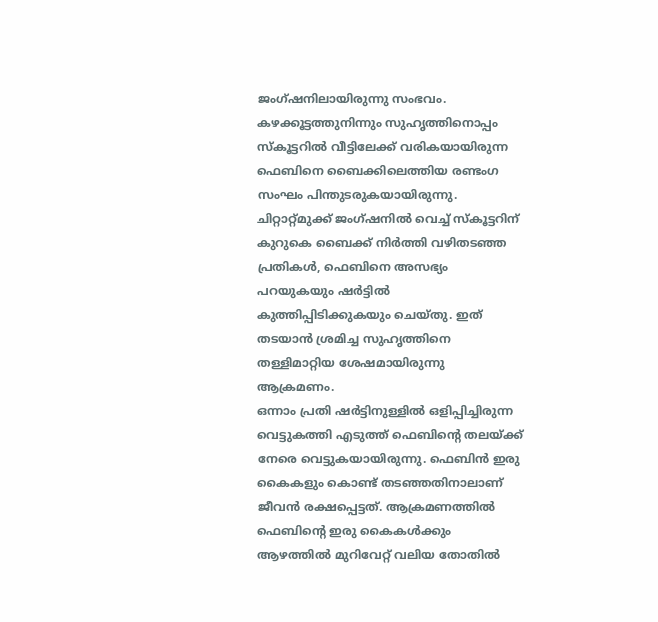ജംഗ്ഷനിലായിരുന്നു സംഭവം. കഴക്കൂട്ടത്തുനിന്നും സുഹൃത്തിനൊപ്പം സ്കൂട്ടറിൽ വീട്ടിലേക്ക് വരികയായിരുന്ന ഫെബിനെ ബൈക്കിലെത്തിയ രണ്ടംഗ സംഘം പിന്തുടരുകയായിരുന്നു. ചിറ്റാറ്റ്‌മുക്ക് ജംഗ്ഷനിൽ വെച്ച് സ്കൂട്ടറിന് കുറുകെ ബൈക്ക് നിർത്തി വഴിതടഞ്ഞ പ്രതികൾ, ഫെബിനെ അസഭ്യം പറയുകയും ഷർട്ടിൽ കുത്തിപ്പിടിക്കുകയും ചെയ്തു. ഇത് തടയാൻ ശ്രമിച്ച സുഹൃത്തിനെ തള്ളിമാറ്റിയ ശേഷമായിരുന്നു ആക്രമണം.
ഒന്നാം പ്രതി ഷർട്ടിനുള്ളിൽ ഒളിപ്പിച്ചിരുന്ന വെട്ടുകത്തി എടുത്ത് ഫെബിന്റെ തലയ്ക്ക് നേരെ വെട്ടുകയായിരുന്നു. ഫെബിൻ ഇരു കൈകളും കൊണ്ട് തടഞ്ഞതിനാലാണ് ജീവൻ രക്ഷപ്പെട്ടത്. ആക്രമണത്തിൽ ഫെബിന്റെ ഇരു കൈകൾക്കും ആഴത്തിൽ മുറിവേറ്റ് വലിയ തോതിൽ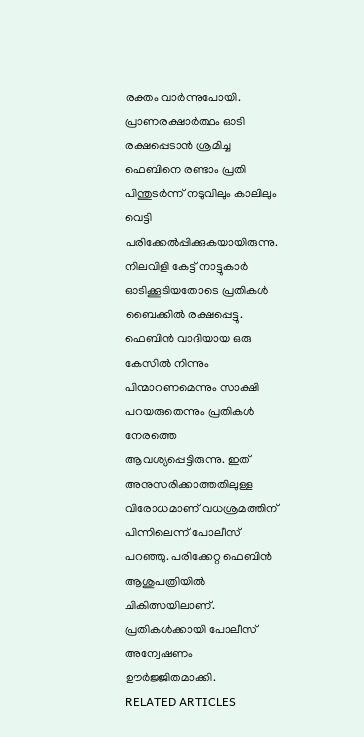രക്തം വാർന്നുപോയി. പ്രാണരക്ഷാർത്ഥം ഓടി രക്ഷപ്പെടാൻ ശ്രമിച്ച ഫെബിനെ രണ്ടാം പ്രതി പിന്തുടർന്ന് നടുവിലും കാലിലും വെട്ടി പരിക്കേൽപ്പിക്കുകയായിരുന്നു. നിലവിളി കേട്ട് നാട്ടുകാർ ഓടിക്കൂടിയതോടെ പ്രതികൾ ബൈക്കിൽ രക്ഷപ്പെട്ടു.
ഫെബിൻ വാദിയായ ഒരു കേസിൽ നിന്നും പിന്മാറണമെന്നും സാക്ഷി പറയരുതെന്നും പ്രതികൾ നേരത്തെ ആവശ്യപ്പെട്ടിരുന്നു. ഇത് അനുസരിക്കാത്തതിലുള്ള വിരോധമാണ് വധശ്രമത്തിന് പിന്നിലെന്ന് പോലീസ് പറഞ്ഞു. പരിക്കേറ്റ ഫെബിൻ ആശുപത്രിയിൽ ചികിത്സയിലാണ്. പ്രതികൾക്കായി പോലീസ് അന്വേഷണം ഊർജ്ജിതമാക്കി.
RELATED ARTICLES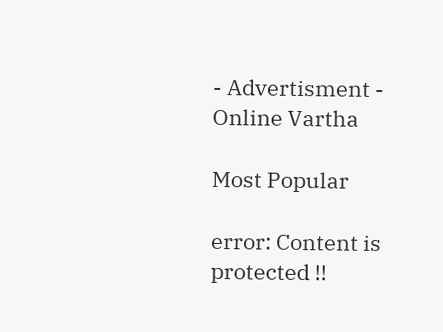- Advertisment -
Online Vartha

Most Popular

error: Content is protected !!